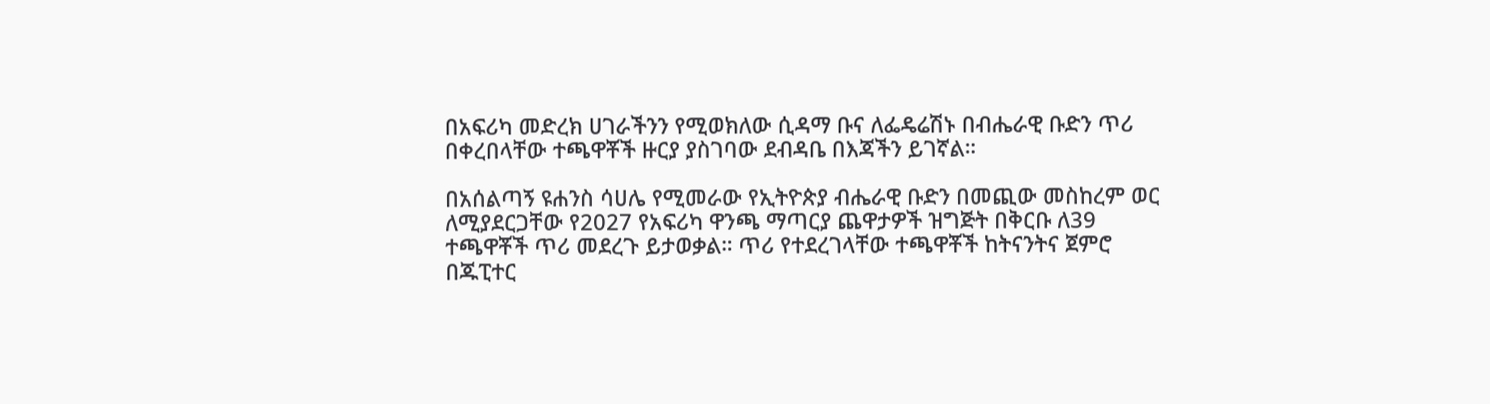በአፍሪካ መድረክ ሀገራችንን የሚወክለው ሲዳማ ቡና ለፌዴሬሽኑ በብሔራዊ ቡድን ጥሪ በቀረበላቸው ተጫዋቾች ዙርያ ያስገባው ደብዳቤ በእጃችን ይገኛል።

በአሰልጣኝ ዩሐንስ ሳሀሌ የሚመራው የኢትዮጵያ ብሔራዊ ቡድን በመጪው መስከረም ወር ለሚያደርጋቸው የ2027 የአፍሪካ ዋንጫ ማጣርያ ጨዋታዎች ዝግጅት በቅርቡ ለ39 ተጫዋቾች ጥሪ መደረጉ ይታወቃል። ጥሪ የተደረገላቸው ተጫዋቾች ከትናንትና ጀምሮ በጁፒተር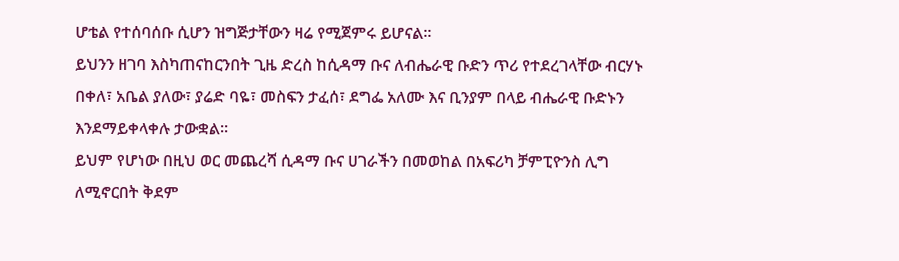ሆቴል የተሰባሰቡ ሲሆን ዝግጅታቸውን ዛሬ የሚጀምሩ ይሆናል።
ይህንን ዘገባ እስካጠናከርንበት ጊዜ ድረስ ከሲዳማ ቡና ለብሔራዊ ቡድን ጥሪ የተደረገላቸው ብርሃኑ በቀለ፣ አቤል ያለው፣ ያሬድ ባዬ፣ መስፍን ታፈሰ፣ ደግፌ አለሙ እና ቢንያም በላይ ብሔራዊ ቡድኑን እንደማይቀላቀሉ ታውቋል።
ይህም የሆነው በዚህ ወር መጨረሻ ሲዳማ ቡና ሀገራችን በመወከል በአፍሪካ ቻምፒዮንስ ሊግ ለሚኖርበት ቅደም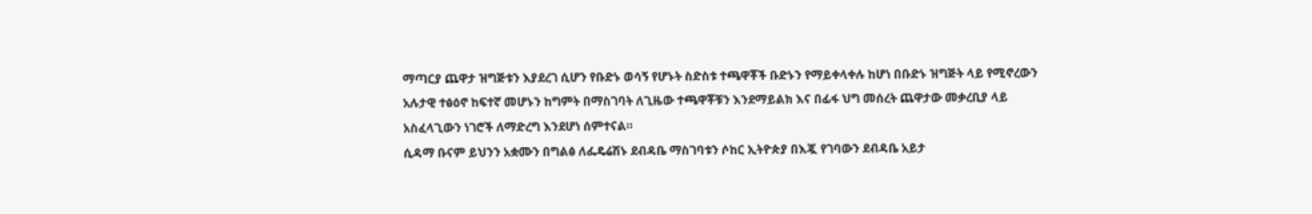ማጣርያ ጨዋታ ዝግጅቱን እያደረገ ሲሆን የቡድኑ ወሳኝ የሆኑት ስድስቱ ተጫዋቾች ቡድኑን የማይቀላቀሉ ከሆነ በቡድኑ ዝግጅት ላይ የሚኖረውን አሉታዊ ተፅዕኖ ከፍተኛ መሆኑን ከግምት በማስገባት ለጊዜው ተጫዋቾቹን እንደማይልክ እና በፊፋ ህግ መሰረት ጨዋታው መቃረቢያ ላይ አስፈላጊውን ነገሮች ለማድረግ እንደሆነ ሰምተናል።
ሲዳማ ቡናም ይህንን አቋሙን በግልፅ ለፌዴሬሽኑ ደብዳቤ ማስገባቱን ሶከር ኢትዮጵያ በእጇ የገባውን ደብዳቤ አይታ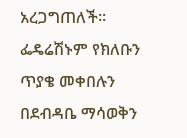አረጋግጠለች። ፌዴሬሽኑም የክለቡን ጥያቄ መቀበሉን በደብዳቤ ማሳወቅን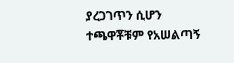ያረጋገጥን ሲሆን ተጫዋቾቹም የአሠልጣኝ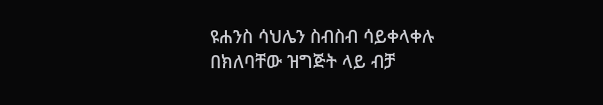ዩሐንስ ሳህሌን ስብስብ ሳይቀላቀሉ በክለባቸው ዝግጅት ላይ ብቻ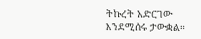ትኩረት አድርገው እንደሚሰሩ ታውቋል።